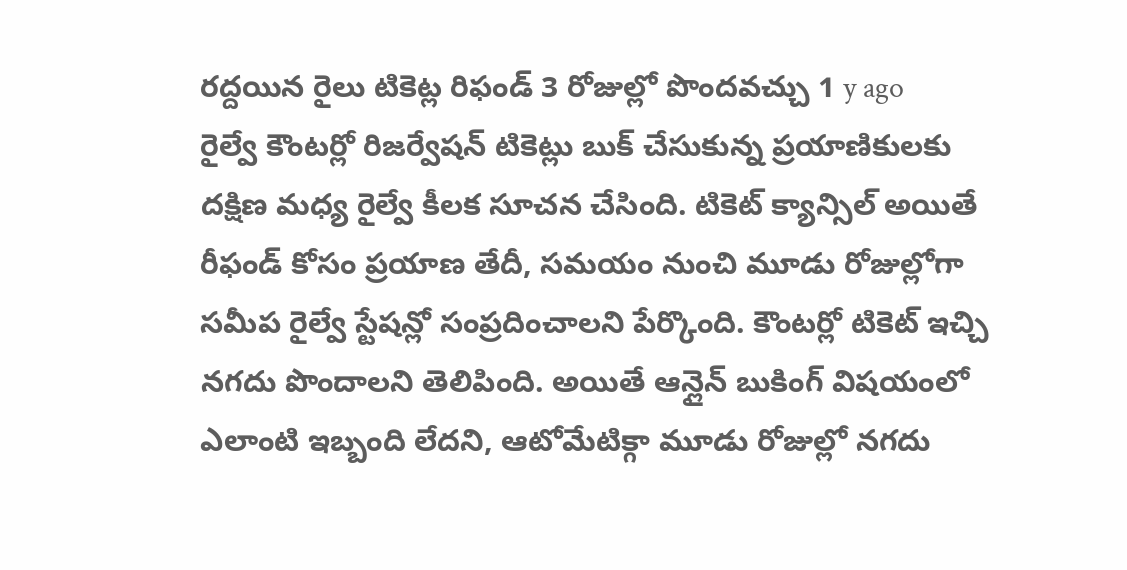రద్దయిన రైలు టికెట్ల రిఫండ్ 3 రోజుల్లో పొందవచ్చు 1 y ago
రైల్వే కౌంటర్లో రిజర్వేషన్ టికెట్లు బుక్ చేసుకున్న ప్రయాణికులకు దక్షిణ మధ్య రైల్వే కీలక సూచన చేసింది. టికెట్ క్యాన్సిల్ అయితే రీఫండ్ కోసం ప్రయాణ తేదీ, సమయం నుంచి మూడు రోజుల్లోగా సమీప రైల్వే స్టేషన్లో సంప్రదించాలని పేర్కొంది. కౌంటర్లో టికెట్ ఇచ్చి నగదు పొందాలని తెలిపింది. అయితే ఆన్లైన్ బుకింగ్ విషయంలో ఎలాంటి ఇబ్బంది లేదని, ఆటోమేటిక్గా మూడు రోజుల్లో నగదు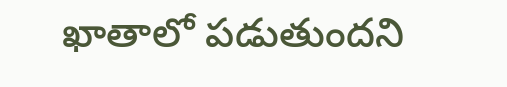ఖాతాలో పడుతుందని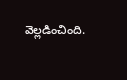వెల్లడించింది.